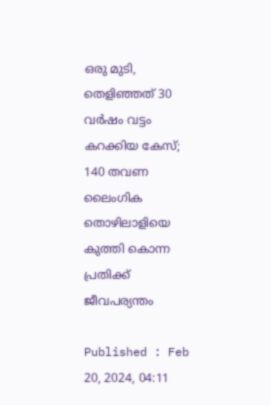ഒരു മുടി, തെളിഞ്ഞത് 30 വര്‍ഷം വട്ടം കറക്കിയ കേസ്; 140 തവണ ലൈംഗിക തൊഴിലാളിയെ കുത്തി കൊന്ന പ്രതിക്ക് ജീവപര്യന്തം

Published : Feb 20, 2024, 04:11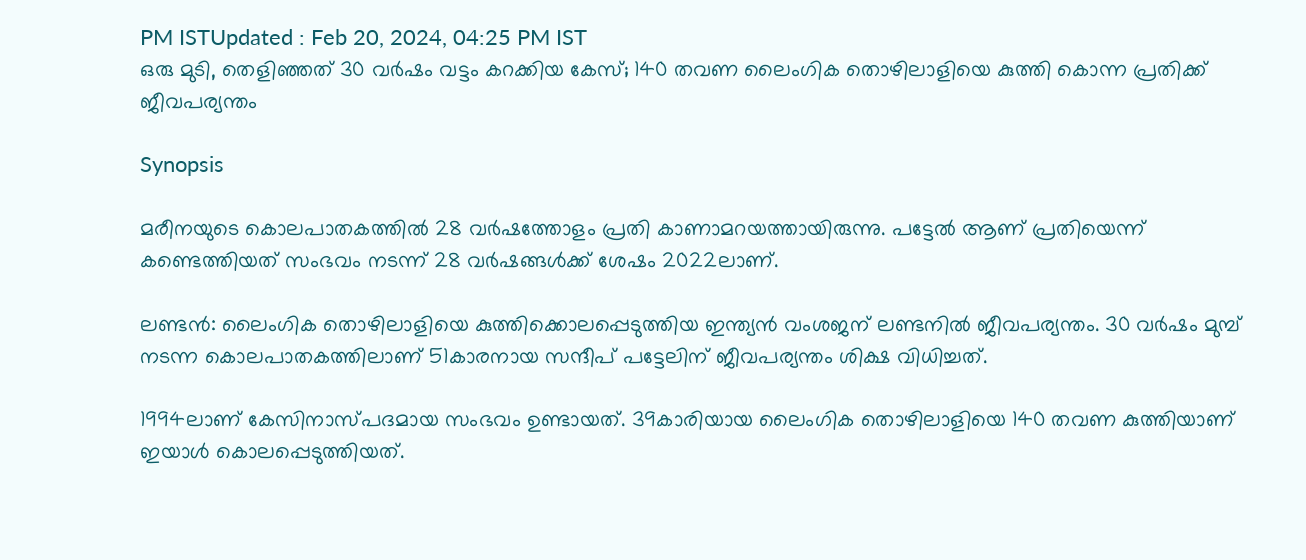PM ISTUpdated : Feb 20, 2024, 04:25 PM IST
ഒരു മുടി, തെളിഞ്ഞത് 30 വര്‍ഷം വട്ടം കറക്കിയ കേസ്; 140 തവണ ലൈംഗിക തൊഴിലാളിയെ കുത്തി കൊന്ന പ്രതിക്ക് ജീവപര്യന്തം

Synopsis

മരീനയുടെ കൊലപാതകത്തില്‍ 28 വര്‍ഷത്തോളം പ്രതി കാണാമറയത്തായിരുന്നു. പട്ടേല്‍ ആണ് പ്രതിയെന്ന് കണ്ടെത്തിയത് സംഭവം നടന്ന് 28 വര്‍ഷങ്ങള്‍ക്ക് ശേഷം 2022ലാണ്.

ലണ്ടന്‍: ലൈംഗിക തൊഴിലാളിയെ കുത്തിക്കൊലപ്പെടുത്തിയ ഇന്ത്യന്‍ വംശജന് ലണ്ടനില്‍ ജീവപര്യന്തം. 30 വര്‍ഷം മുമ്പ് നടന്ന കൊലപാതകത്തിലാണ് 51കാരനായ സന്ദീപ് പട്ടേലിന് ജീവപര്യന്തം ശിക്ഷ വിധിച്ചത്.

1994ലാണ് കേസിനാസ്പദമായ സംഭവം ഉണ്ടായത്. 39കാരിയായ ലൈംഗിക തൊഴിലാളിയെ 140 തവണ കുത്തിയാണ് ഇയാള്‍ കൊലപ്പെടുത്തിയത്.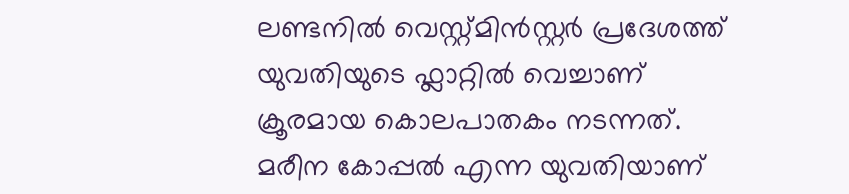ലണ്ടനില്‍ വെസ്റ്റ്മിന്‍സ്റ്റര്‍ പ്രദേശത്ത് യുവതിയുടെ ഫ്ലാറ്റില്‍ വെച്ചാണ് ക്രൂരമായ കൊലപാതകം നടന്നത്. മരീന കോപ്പല്‍ എന്ന യുവതിയാണ്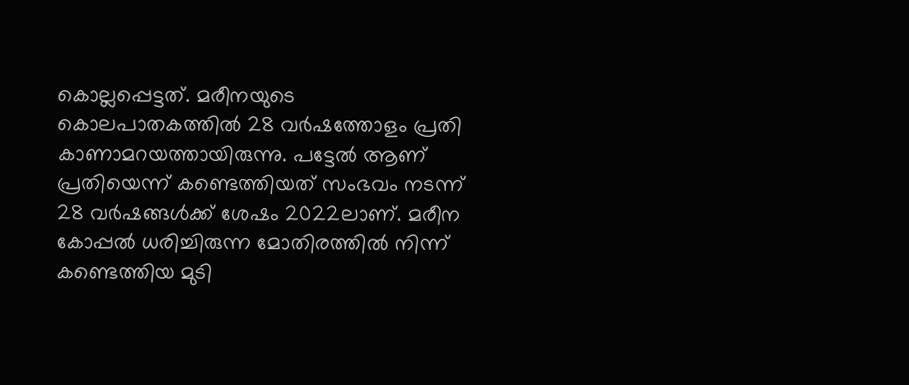കൊല്ലപ്പെട്ടത്. മരീനയുടെ കൊലപാതകത്തില്‍ 28 വര്‍ഷത്തോളം പ്രതി കാണാമറയത്തായിരുന്നു. പട്ടേല്‍ ആണ് പ്രതിയെന്ന് കണ്ടെത്തിയത് സംഭവം നടന്ന് 28 വര്‍ഷങ്ങള്‍ക്ക് ശേഷം 2022ലാണ്. മരീന കോപ്പല്‍ ധരിച്ചിരുന്ന മോതിരത്തില്‍ നിന്ന് കണ്ടെത്തിയ മുടി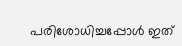പരിശോധിച്ചപ്പോള്‍ ഇത്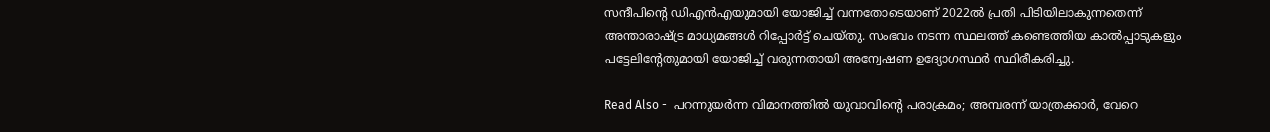സന്ദീപിന്‍റെ ഡിഎന്‍എയുമായി യോജിച്ച് വന്നതോടെയാണ് 2022ല്‍ പ്രതി പിടിയിലാകുന്നതെന്ന് അന്താരാഷ്ട്ര മാധ്യമങ്ങള്‍ റിപ്പോര്‍ട്ട് ചെയ്തു. സംഭവം നടന്ന സ്ഥലത്ത് കണ്ടെത്തിയ കാല്‍പ്പാടുകളും പട്ടേലിന്‍റേതുമായി യോജിച്ച് വരുന്നതായി അന്വേഷണ ഉദ്യോഗസ്ഥര്‍ സ്ഥിരീകരിച്ചു.

Read Also -  പറന്നുയര്‍ന്ന വിമാനത്തിൽ യുവാവിന്‍റെ പരാക്രമം; അമ്പരന്ന് യാത്രക്കാര്‍, വേറെ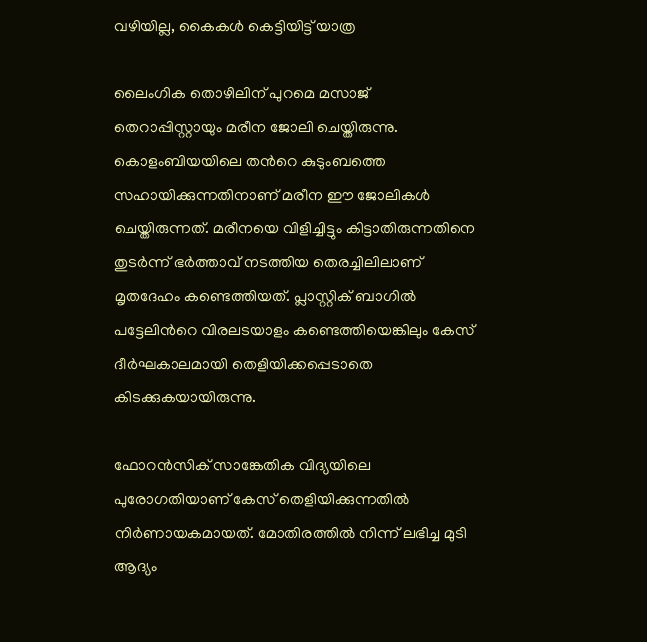വഴിയില്ല, കൈകൾ കെട്ടിയിട്ട് യാത്ര

ലൈംഗിക തൊഴിലിന് പുറമെ മസാജ് തെറാപ്പിസ്റ്റായും മരീന ജോലി ചെയ്തിരുന്നു. കൊളംബിയയിലെ തന്‍റെ കുടുംബത്തെ സഹായിക്കുന്നതിനാണ് മരീന ഈ ജോലികള്‍ ചെയ്തിരുന്നത്. മരീനയെ വിളിച്ചിട്ടും കിട്ടാതിരുന്നതിനെ തുടര്‍ന്ന് ഭര്‍ത്താവ് നടത്തിയ തെരച്ചിലിലാണ് മൃതദേഹം കണ്ടെത്തിയത്. പ്ലാസ്റ്റിക് ബാഗില്‍ പട്ടേലിന്‍റെ വിരലടയാളം കണ്ടെത്തിയെങ്കിലും കേസ് ദീര്‍ഘകാലമായി തെളിയിക്കപ്പെടാതെ കിടക്കുകയായിരുന്നു.

ഫോറന്‍സിക് സാങ്കേതിക വിദ്യയിലെ പുരോഗതിയാണ് കേസ് തെളിയിക്കുന്നതില്‍ നിര്‍ണായകമായത്. മോതിരത്തില്‍ നിന്ന് ലഭിച്ച മുടി ആദ്യം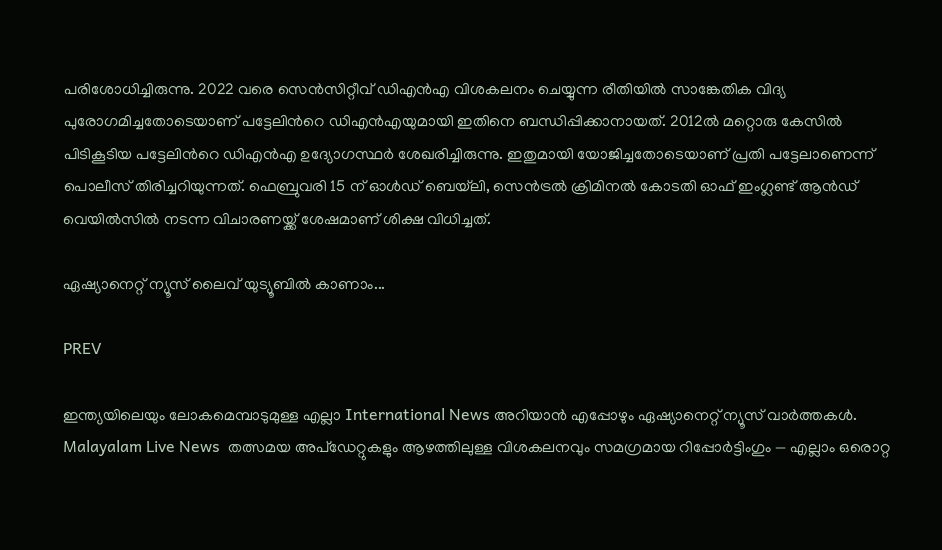പരിശോധിച്ചിരുന്നു. 2022 വരെ സെന്‍സിറ്റീവ് ഡിഎന്‍എ വിശകലനം ചെയ്യുന്ന രീതിയില്‍ സാങ്കേതിക വിദ്യ പുരോഗമിച്ചതോടെയാണ് പട്ടേലിന്‍റെ ഡിഎന്‍എയുമായി ഇതിനെ ബന്ധിപ്പിക്കാനായത്. 2012ൽ മറ്റൊരു കേസിൽ പിടികൂടിയ പട്ടേലിന്‍റെ ഡിഎൻഎ ഉദ്യോഗസ്ഥർ ശേഖരിച്ചിരുന്നു. ഇതുമായി യോജിച്ചതോടെയാണ് പ്രതി പട്ടേലാണെന്ന് പൊലീസ് തിരിച്ചറിയുന്നത്. ഫെബ്രുവരി 15 ന് ഓൾഡ് ബെയ്‌ലി, സെൻട്രൽ ക്രിമിനൽ കോടതി ഓഫ് ഇംഗ്ലണ്ട് ആൻഡ് വെയിൽസിൽ നടന്ന വിചാരണയ്ക്ക് ശേഷമാണ് ശിക്ഷ വിധിച്ചത്.

ഏഷ്യാനെറ്റ് ന്യൂസ് ലൈവ് യുട്യൂബില്‍ കാണാം...

PREV

ഇന്ത്യയിലെയും ലോകമെമ്പാടുമുള്ള എല്ലാ International News അറിയാൻ എപ്പോഴും ഏഷ്യാനെറ്റ് ന്യൂസ് വാർത്തകൾ. Malayalam Live News  തത്സമയ അപ്‌ഡേറ്റുകളും ആഴത്തിലുള്ള വിശകലനവും സമഗ്രമായ റിപ്പോർട്ടിംഗും — എല്ലാം ഒരൊറ്റ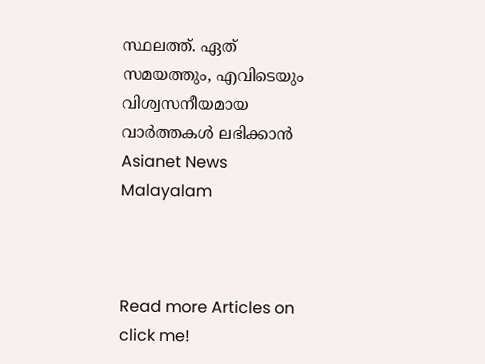സ്ഥലത്ത്. ഏത് സമയത്തും, എവിടെയും വിശ്വസനീയമായ വാർത്തകൾ ലഭിക്കാൻ Asianet News Malayalam



Read more Articles on
click me!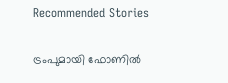Recommended Stories

ട്രംപുമായി ഫോണിൽ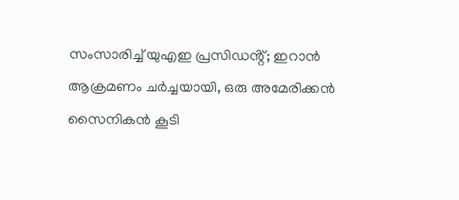സംസാരിച്ച് യുഎഇ പ്രസിഡൻ്റ്; ഇറാൻ ആക്രമണം ചർച്ചയായി, ഒരു അമേരിക്കൻ സൈനികൻ കൂടി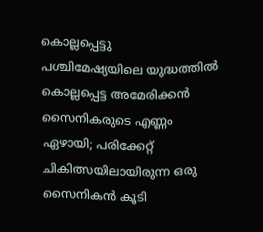കൊല്ലപ്പെട്ടു
പശ്ചിമേഷ്യയിലെ യുദ്ധത്തിൽ കൊല്ലപ്പെട്ട അമേരിക്കൻ സൈനികരുടെ എണ്ണം ഏഴായി; പരിക്കേറ്റ് ചികിത്സയിലായിരുന്ന ഒരു സൈനികൻ കൂടി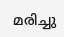മരിച്ചു